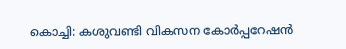കൊച്ചി: കശുവണ്ടി വികസന കോർപ്പറേഷൻ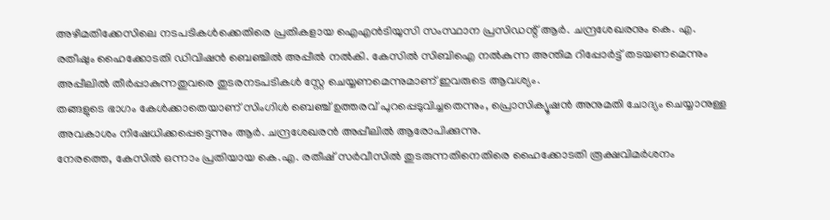അഴിമതിക്കേസിലെ നടപടികൾക്കെതിരെ പ്രതികളായ ഐഎൻടിയുസി സംസ്ഥാന പ്രസിഡന്റ് ആർ. ചന്ദ്രശേഖരനും കെ. എ. രതീഷും ഹൈക്കോടതി ഡിവിഷൻ ബെഞ്ചിൽ അപ്പീൽ നൽകി. കേസിൽ സിബിഐ നൽകുന്ന അന്തിമ റിപ്പോർട്ട് തടയണമെന്നും അപ്പീലിൽ തീർപ്പാകുന്നതുവരെ തുടരനടപടികൾ സ്റ്റേ ചെയ്യണമെന്നുമാണ് ഇവരുടെ ആവശ്യം.
തങ്ങളുടെ ഭാഗം കേൾക്കാതെയാണ് സിംഗിൾ ബെഞ്ച് ഉത്തരവ് പുറപ്പെടുവിച്ചതെന്നും, പ്രൊസിക്യൂഷൻ അനുമതി ചോദ്യം ചെയ്യാനുള്ള അവകാശം നിഷേധിക്കപ്പെട്ടെന്നും ആർ. ചന്ദ്രശേഖരൻ അപ്പീലിൽ ആരോപിക്കുന്നു.
നേരത്തെ, കേസിൽ ഒന്നാം പ്രതിയായ കെ.എ. രതീഷ് സർവീസിൽ തുടരുന്നതിനെതിരെ ഹൈക്കോടതി രൂക്ഷവിമർശനം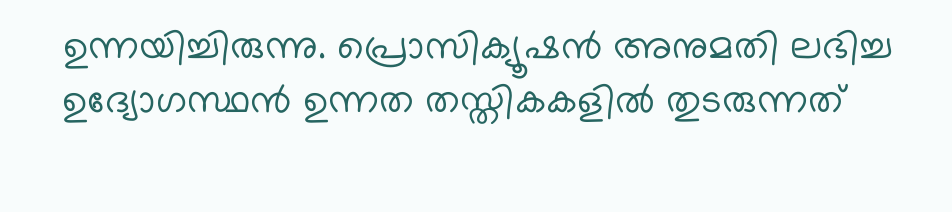ഉന്നയിച്ചിരുന്നു. പ്രൊസിക്യൂഷൻ അനുമതി ലഭിച്ച ഉദ്യോഗസ്ഥൻ ഉന്നത തസ്തികകളിൽ തുടരുന്നത്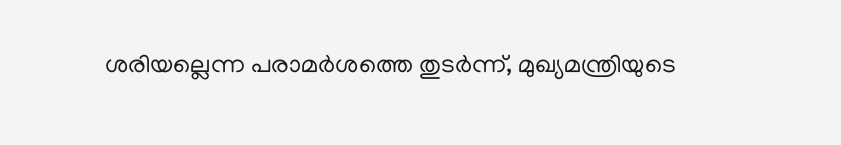ശരിയല്ലെന്ന പരാമർശത്തെ തുടർന്ന്, മുഖ്യമന്ത്രിയുടെ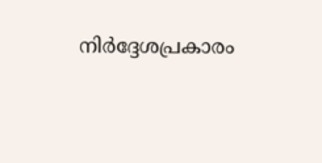നിർദ്ദേശപ്രകാരം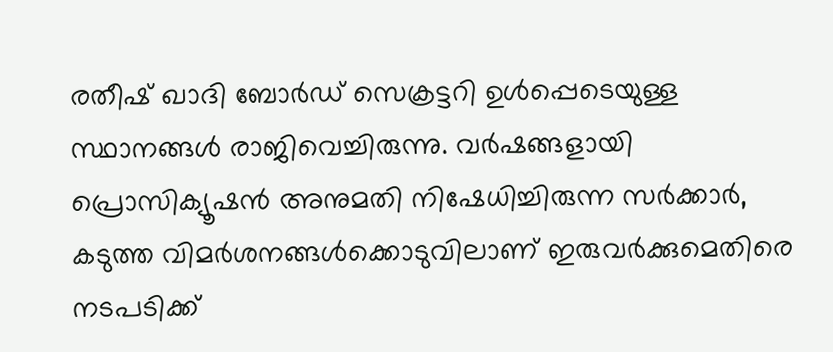രതീഷ് ഖാദി ബോർഡ് സെക്രട്ടറി ഉൾപ്പെടെയുള്ള സ്ഥാനങ്ങൾ രാജിവെച്ചിരുന്നു. വർഷങ്ങളായി പ്രൊസിക്യൂഷൻ അനുമതി നിഷേധിച്ചിരുന്ന സർക്കാർ, കടുത്ത വിമർശനങ്ങൾക്കൊടുവിലാണ് ഇരുവർക്കുമെതിരെ നടപടിക്ക്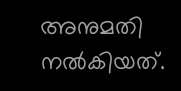അനുമതി നൽകിയത്.